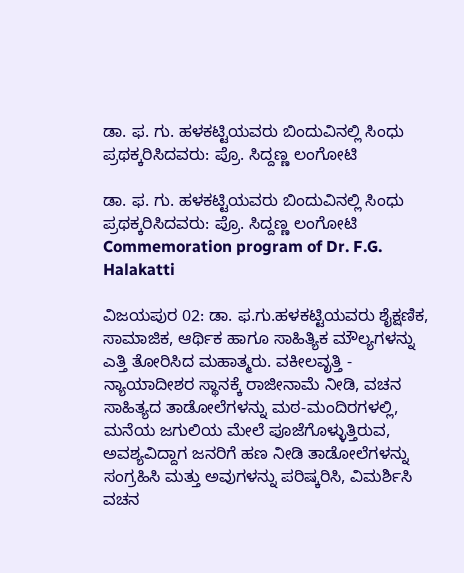ಡಾ. ಫ. ಗು. ಹಳಕಟ್ಟಿಯವರು ಬಿಂದುವಿನಲ್ಲಿ ಸಿಂಧು ಪ್ರಥಕ್ಕರಿಸಿದವರು: ಪ್ರೊ. ಸಿದ್ದಣ್ಣ ಲಂಗೋಟಿ

ಡಾ. ಫ. ಗು. ಹಳಕಟ್ಟಿಯವರು ಬಿಂದುವಿನಲ್ಲಿ ಸಿಂಧು ಪ್ರಥಕ್ಕರಿಸಿದವರು: ಪ್ರೊ. ಸಿದ್ದಣ್ಣ ಲಂಗೋಟಿ Commemoration program of Dr. F.G. Halakatti

ವಿಜಯಪುರ 02: ಡಾ. ಫ.ಗು.ಹಳಕಟ್ಟಿಯವರು ಶೈಕ್ಷಣಿಕ, ಸಾಮಾಜಿಕ, ಆರ್ಥಿಕ ಹಾಗೂ ಸಾಹಿತ್ಯಿಕ ಮೌಲ್ಯಗಳನ್ನು ಎತ್ತಿ ತೋರಿಸಿದ ಮಹಾತ್ಮರು. ವಕೀಲವೃತ್ತಿ - ನ್ಯಾಯಾದೀಶರ ಸ್ಥಾನಕ್ಕೆ ರಾಜೀನಾಮೆ ನೀಡಿ, ವಚನ ಸಾಹಿತ್ಯದ ತಾಡೋಲೆಗಳನ್ನು ಮಠ-ಮಂದಿರಗಳಲ್ಲಿ, ಮನೆಯ ಜಗುಲಿಯ ಮೇಲೆ ಪೂಜೆಗೊಳ್ಳುತ್ತಿರುವ, ಅವಶ್ಯವಿದ್ದಾಗ ಜನರಿಗೆ ಹಣ ನೀಡಿ ತಾಡೋಲೆಗಳನ್ನು ಸಂಗ್ರಹಿಸಿ ಮತ್ತು ಅವುಗಳನ್ನು ಪರಿಷ್ಕರಿಸಿ, ವಿಮರ್ಶಿಸಿ ವಚನ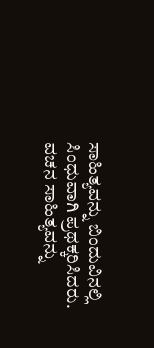ಸಾಹಿತ್ಯವನ್ನು ಬಿಂದುವಿನಲ್ಲಿ ಸಿಂಧುವಾಗಿ ಪ್ರಥಕ್ಕರಿಸಿದರು. ವಚನ ಸಾಹಿತ್ಯವನ್ನು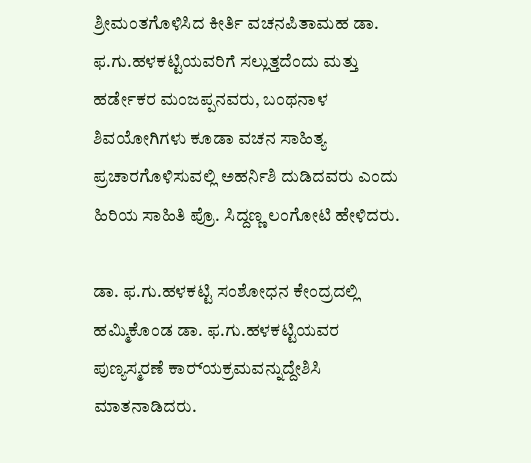ಶ್ರೀಮಂತಗೊಳಿಸಿದ ಕೀರ್ತಿ ವಚನಪಿತಾಮಹ ಡಾ. ಫ.ಗು.ಹಳಕಟ್ಟಿಯವರಿಗೆ ಸಲ್ಲುತ್ತದೆಂದು ಮತ್ತು ಹರ್ಡೇಕರ ಮಂಜಪ್ಪನವರು, ಬಂಥನಾಳ ಶಿವಯೋಗಿಗಳು ಕೂಡಾ ವಚನ ಸಾಹಿತ್ಯ ಪ್ರಚಾರಗೊಳಿಸುವಲ್ಲಿ ಅಹರ್ನಿಶಿ ದುಡಿದವರು ಎಂದು ಹಿರಿಯ ಸಾಹಿತಿ ಪ್ರೊ. ಸಿದ್ದಣ್ಣ ಲಂಗೋಟಿ ಹೇಳಿದರು.

ಡಾ. ಫ.ಗು.ಹಳಕಟ್ಟಿ ಸಂಶೋಧನ ಕೇಂದ್ರದಲ್ಲಿ ಹಮ್ಮಿಕೊಂಡ ಡಾ. ಫ.ಗು.ಹಳಕಟ್ಟಿಯವರ ಪುಣ್ಯಸ್ಮರಣೆ ಕಾರ‌್ಯಕ್ರಮವನ್ನುದ್ದೇಶಿಸಿ ಮಾತನಾಡಿದರು.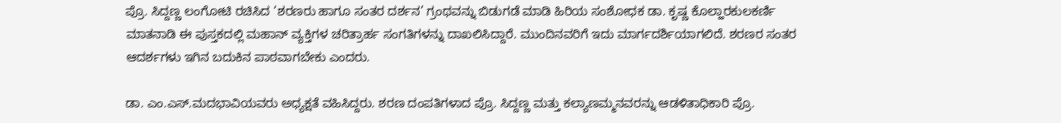ಪ್ರೊ. ಸಿದ್ದಣ್ಣ ಲಂಗೋಟಿ ರಚಿಸಿದ ‘ಶರಣರು ಹಾಗೂ ಸಂತರ ದರ್ಶನ’ ಗ್ರಂಥವನ್ನು ಬಿಡುಗಡೆ ಮಾಡಿ ಹಿರಿಯ ಸಂಶೋಧಕ ಡಾ. ಕೃಷ್ಣ ಕೊಲ್ಹಾರಕುಲಕರ್ಣಿ ಮಾತನಾಡಿ ಈ ಪುಸ್ತಕದಲ್ಲಿ ಮಹಾನ್ ವ್ಯಕ್ತಿಗಳ ಚರಿತ್ರಾರ್ಹ ಸಂಗತಿಗಳನ್ನು ದಾಖಲಿಸಿದ್ದಾರೆ. ಮುಂದಿನವರಿಗೆ ಇದು ಮಾರ್ಗದರ್ಶಿಯಾಗಲಿದೆ. ಶರಣರ ಸಂತರ ಆದರ್ಶಗಳು ಇಗಿನ ಬದುಕಿನ ಪಾಠವಾಗಬೇಕು ಎಂದರು.

ಡಾ. ಎಂ.ಎಸ್‌.ಮದಭಾವಿಯವರು ಅಧ್ಯಕ್ಷತೆ ವಹಿಸಿದ್ದರು. ಶರಣ ದಂಪತಿಗಳಾದ ಪ್ರೊ. ಸಿದ್ದಣ್ಣ ಮತ್ತು ಕಲ್ಯಾಣಮ್ಮನವರನ್ನು ಆಡಳಿತಾಧಿಕಾರಿ ಪ್ರೊ.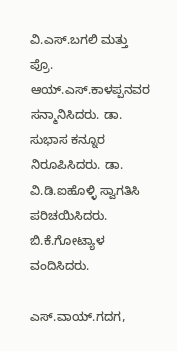ವಿ.ಎಸ್‌.ಬಗಲಿ ಮತ್ತು ಪ್ರೊ. ಆಯ್‌.ಎಸ್‌.ಕಾಳಪ್ಪನವರ ಸನ್ಮಾನಿಸಿದರು. ಡಾ. ಸುಭಾಸ ಕನ್ನೂರ ನಿರೂಪಿಸಿದರು. ಡಾ. ವಿ.ಡಿ.ಐಹೊಳ್ಳಿ ಸ್ವಾಗತಿಸಿ ಪರಿಚಯಿಸಿದರು. ಬಿ.ಕೆ.ಗೋಟ್ಯಾಳ ವಂದಿಸಿದರು.

ಎಸ್‌.ವಾಯ್‌.ಗದಗ,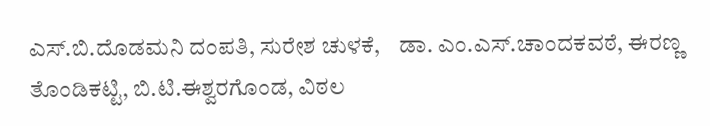ಎಸ್‌.ಬಿ.ದೊಡಮನಿ ದಂಪತಿ, ಸುರೇಶ ಚುಳಕೆ,    ಡಾ. ಎಂ.ಎಸ್‌.ಚಾಂದಕವಠೆ, ಈರಣ್ಣ ತೊಂಡಿಕಟ್ಟಿ, ಬಿ.ಟಿ.ಈಶ್ವರಗೊಂಡ, ವಿಠಲ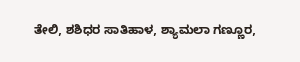ತೇಲಿ, ಶಶಿಧರ ಸಾತಿಹಾಳ, ಶ್ಯಾಮಲಾ ಗಣ್ಣೂರ,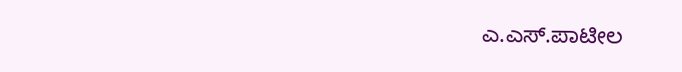ಎ.ಎಸ್‌.ಪಾಟೀಲ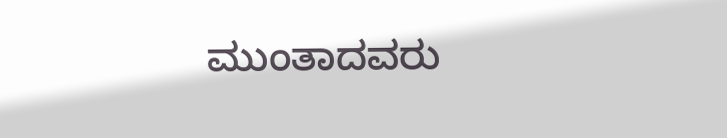ಮುಂತಾದವರು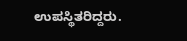ಉಪಸ್ಥಿತರಿದ್ದರು.